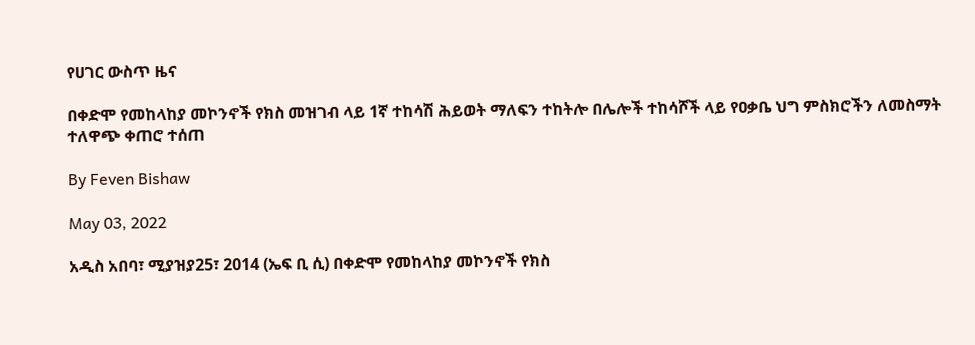የሀገር ውስጥ ዜና

በቀድሞ የመከላከያ መኮንኖች የክስ መዝገብ ላይ 1ኛ ተከሳሽ ሕይወት ማለፍን ተከትሎ በሌሎች ተከሳሾች ላይ የዐቃቤ ህግ ምስክሮችን ለመስማት ተለዋጭ ቀጠሮ ተሰጠ

By Feven Bishaw

May 03, 2022

አዲስ አበባ፣ ሚያዝያ25፣ 2014 (ኤፍ ቢ ሲ) በቀድሞ የመከላከያ መኮንኖች የክስ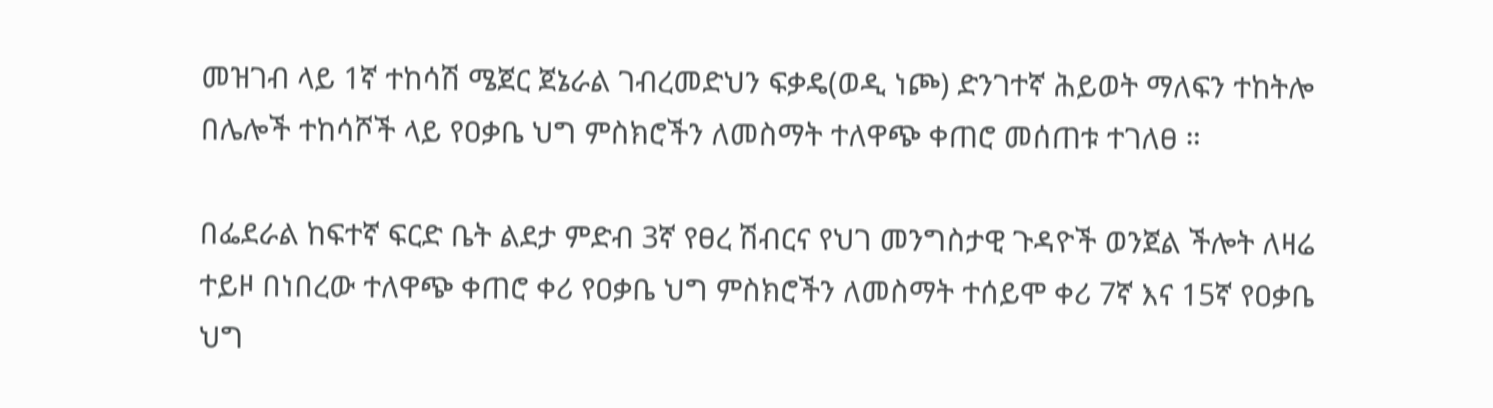መዝገብ ላይ 1ኛ ተከሳሽ ሜጀር ጀኔራል ገብረመድህን ፍቃዴ(ወዲ ነጮ) ድንገተኛ ሕይወት ማለፍን ተከትሎ በሌሎች ተከሳሾች ላይ የዐቃቤ ህግ ምስክሮችን ለመስማት ተለዋጭ ቀጠሮ መሰጠቱ ተገለፀ ።

በፌደራል ከፍተኛ ፍርድ ቤት ልደታ ምድብ 3ኛ የፀረ ሽብርና የህገ መንግስታዊ ጉዳዮች ወንጀል ችሎት ለዛሬ ተይዞ በነበረው ተለዋጭ ቀጠሮ ቀሪ የዐቃቤ ህግ ምስክሮችን ለመስማት ተሰይሞ ቀሪ 7ኛ እና 15ኛ የዐቃቤ ህግ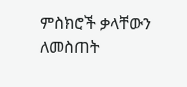ምስክሮች ቃላቸውን ለመስጠት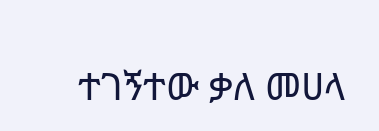ተገኝተው ቃለ መሀላ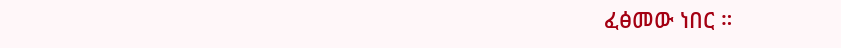ፈፅመው ነበር ።